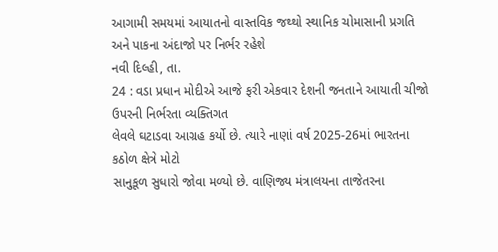આગામી સમયમાં આયાતનો વાસ્તવિક જથ્થો સ્થાનિક ચોમાસાની પ્રગતિ અને પાકના અંદાજો પર નિર્ભર રહેશે
નવી દિલ્હી, તા.
24 : વડા પ્રધાન મોદીએ આજે ફરી એકવાર દેશની જનતાને આયાતી ચીજો ઉપરની નિર્ભરતા વ્યક્તિગત
લેવલે ઘટાડવા આગ્રહ કર્યો છે. ત્યારે નાણાં વર્ષ 2025-26માં ભારતના કઠોળ ક્ષેત્રે મોટો
સાનુકૂળ સુધારો જોવા મળ્યો છે. વાણિજ્ય મંત્રાલયના તાજેતરના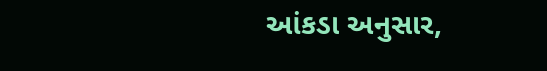આંકડા અનુસાર,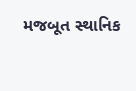મજબૂત સ્થાનિક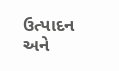ઉત્પાદન અને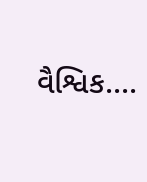વૈશ્વિક....